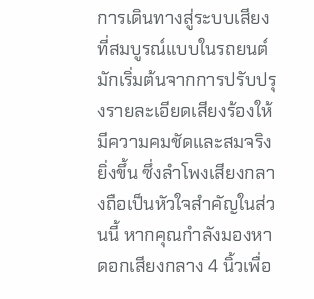การเดินทางสู่ระบบเสียงที่สมบูรณ์แบบในรถยนต์มักเริ่มต้นจากการปรับปรุงรายละเอียดเสียงร้องให้มีความคมชัดและสมจริงยิ่งขึ้น ซึ่งลำโพงเสียงกลางถือเป็นหัวใจสำคัญในส่วนนี้ หากคุณกำลังมองหา ดอกเสียงกลาง 4 นิ้วเพื่อ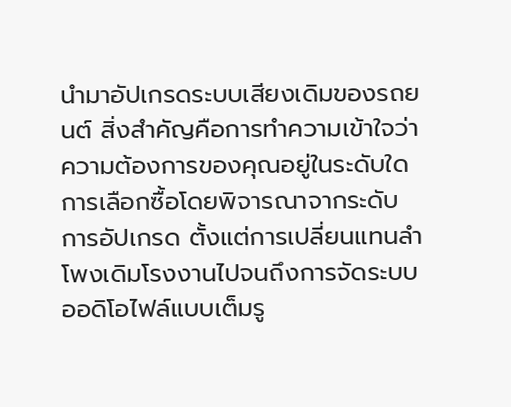นำมาอัปเกรดระบบเสียงเดิมของรถยนต์ สิ่งสำคัญคือการทำความเข้าใจว่าความต้องการของคุณอยู่ในระดับใด การเลือกซื้อโดยพิจารณาจากระดับการอัปเกรด ตั้งแต่การเปลี่ยนแทนลำโพงเดิมโรงงานไปจนถึงการจัดระบบออดิโอไฟล์แบบเต็มรู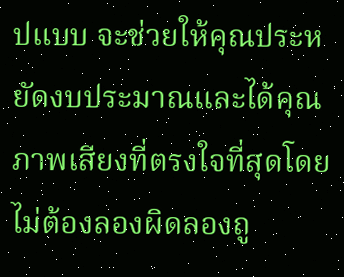ปแบบ จะช่วยให้คุณประหยัดงบประมาณและได้คุณภาพเสียงที่ตรงใจที่สุดโดยไม่ต้องลองผิดลองถู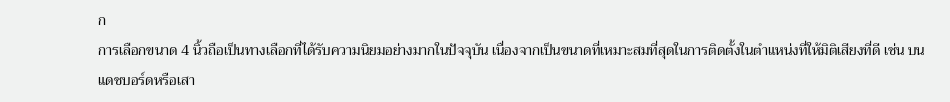ก
การเลือกขนาด 4 นิ้วถือเป็นทางเลือกที่ได้รับความนิยมอย่างมากในปัจจุบัน เนื่องจากเป็นขนาดที่เหมาะสมที่สุดในการติดตั้งในตำแหน่งที่ให้มิติเสียงที่ดี เช่น บนแดชบอร์ดหรือเสา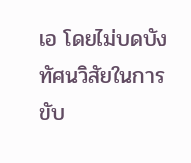เอ โดยไม่บดบังทัศนวิสัยในการขับ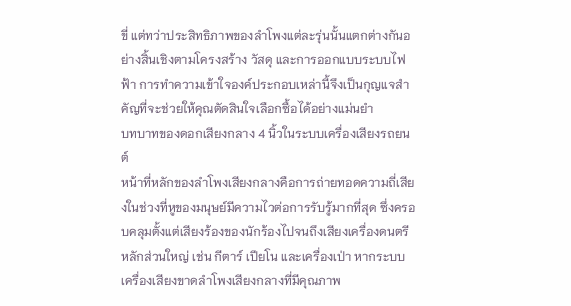ขี่ แต่ทว่าประสิทธิภาพของลำโพงแต่ละรุ่นนั้นแตกต่างกันอย่างสิ้นเชิงตามโครงสร้าง วัสดุ และการออกแบบระบบไฟฟ้า การทำความเข้าใจองค์ประกอบเหล่านี้จึงเป็นกุญแจสำคัญที่จะช่วยให้คุณตัดสินใจเลือกซื้อได้อย่างแม่นยำ
บทบาทของดอกเสียงกลาง 4 นิ้วในระบบเครื่องเสียงรถยนต์
หน้าที่หลักของลำโพงเสียงกลางคือการถ่ายทอดความถี่เสียงในช่วงที่หูของมนุษย์มีความไวต่อการรับรู้มากที่สุด ซึ่งครอบคลุมตั้งแต่เสียงร้องของนักร้องไปจนถึงเสียงเครื่องดนตรีหลักส่วนใหญ่ เช่น กีตาร์ เปียโน และเครื่องเป่า หากระบบเครื่องเสียงขาดลำโพงเสียงกลางที่มีคุณภาพ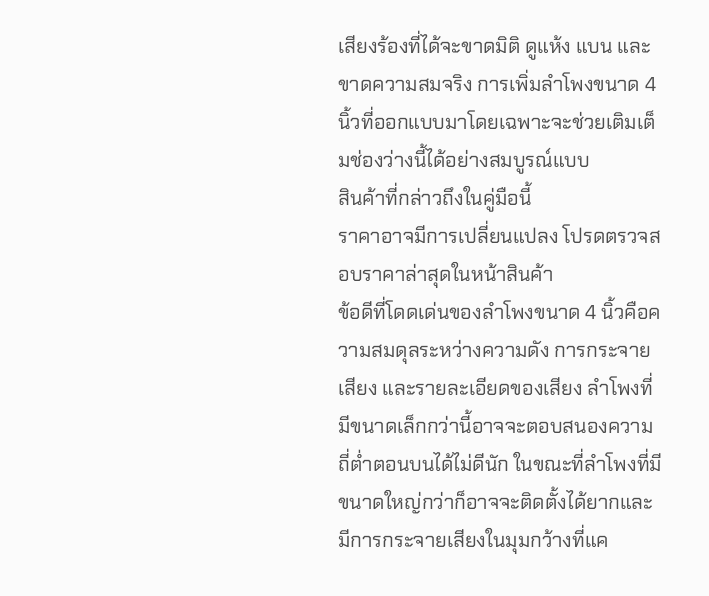เสียงร้องที่ได้จะขาดมิติ ดูแห้ง แบน และขาดความสมจริง การเพิ่มลำโพงขนาด 4 นิ้วที่ออกแบบมาโดยเฉพาะจะช่วยเติมเต็มช่องว่างนี้ได้อย่างสมบูรณ์แบบ
สินค้าที่กล่าวถึงในคู่มือนี้
ราคาอาจมีการเปลี่ยนแปลง โปรดตรวจสอบราคาล่าสุดในหน้าสินค้า
ข้อดีที่โดดเด่นของลำโพงขนาด 4 นิ้วคือความสมดุลระหว่างความดัง การกระจายเสียง และรายละเอียดของเสียง ลำโพงที่มีขนาดเล็กกว่านี้อาจจะตอบสนองความถี่ต่ำตอนบนได้ไม่ดีนัก ในขณะที่ลำโพงที่มีขนาดใหญ่กว่าก็อาจจะติดตั้งได้ยากและมีการกระจายเสียงในมุมกว้างที่แค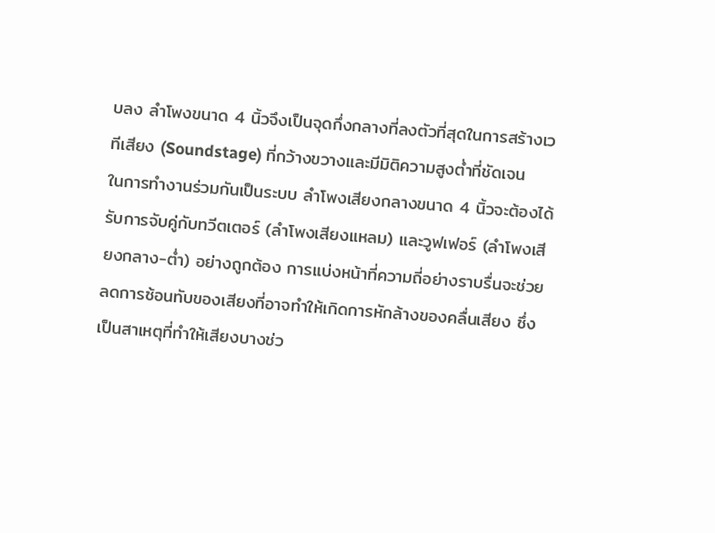บลง ลำโพงขนาด 4 นิ้วจึงเป็นจุดกึ่งกลางที่ลงตัวที่สุดในการสร้างเวทีเสียง (Soundstage) ที่กว้างขวางและมีมิติความสูงต่ำที่ชัดเจน
ในการทำงานร่วมกันเป็นระบบ ลำโพงเสียงกลางขนาด 4 นิ้วจะต้องได้รับการจับคู่กับทวีตเตอร์ (ลำโพงเสียงแหลม) และวูฟเฟอร์ (ลำโพงเสียงกลาง-ต่ำ) อย่างถูกต้อง การแบ่งหน้าที่ความถี่อย่างราบรื่นจะช่วยลดการซ้อนทับของเสียงที่อาจทำให้เกิดการหักล้างของคลื่นเสียง ซึ่งเป็นสาเหตุที่ทำให้เสียงบางช่ว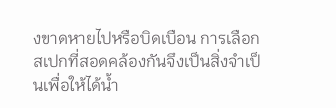งขาดหายไปหรือบิดเบือน การเลือกสเปกที่สอดคล้องกันจึงเป็นสิ่งจำเป็นเพื่อให้ได้น้ำ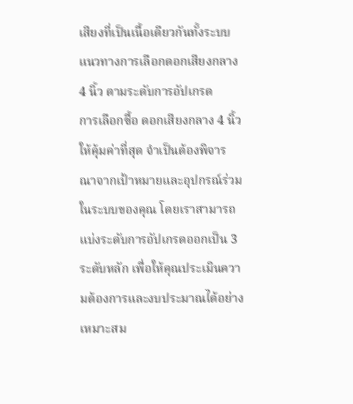เสียงที่เป็นเนื้อเดียวกันทั้งระบบ
แนวทางการเลือกดอกเสียงกลาง 4 นิ้ว ตามระดับการอัปเกรด
การเลือกซื้อ ดอกเสียงกลาง 4 นิ้วให้คุ้มค่าที่สุด จำเป็นต้องพิจารณาจากเป้าหมายและอุปกรณ์ร่วมในระบบของคุณ โดยเราสามารถแบ่งระดับการอัปเกรดออกเป็น 3 ระดับหลัก เพื่อให้คุณประเมินความต้องการและงบประมาณได้อย่างเหมาะสม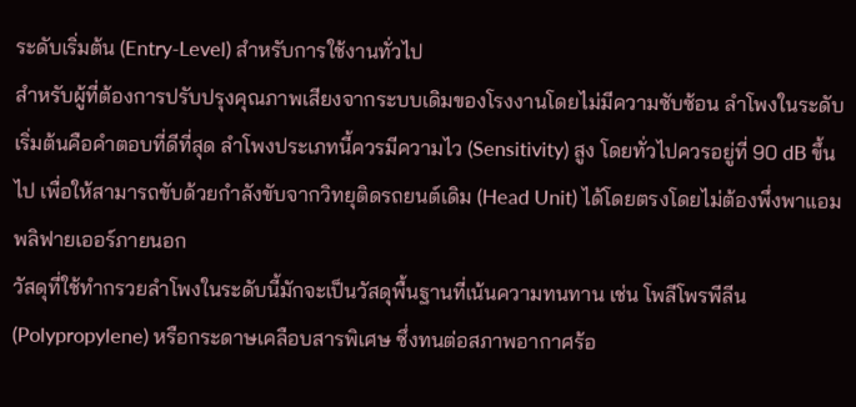ระดับเริ่มต้น (Entry-Level) สำหรับการใช้งานทั่วไป
สำหรับผู้ที่ต้องการปรับปรุงคุณภาพเสียงจากระบบเดิมของโรงงานโดยไม่มีความซับซ้อน ลำโพงในระดับเริ่มต้นคือคำตอบที่ดีที่สุด ลำโพงประเภทนี้ควรมีความไว (Sensitivity) สูง โดยทั่วไปควรอยู่ที่ 90 dB ขึ้นไป เพื่อให้สามารถขับด้วยกำลังขับจากวิทยุติดรถยนต์เดิม (Head Unit) ได้โดยตรงโดยไม่ต้องพึ่งพาแอมพลิฟายเออร์ภายนอก
วัสดุที่ใช้ทำกรวยลำโพงในระดับนี้มักจะเป็นวัสดุพื้นฐานที่เน้นความทนทาน เช่น โพลีโพรพีลีน (Polypropylene) หรือกระดาษเคลือบสารพิเศษ ซึ่งทนต่อสภาพอากาศร้อ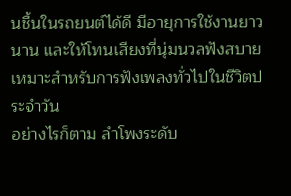นชื้นในรถยนต์ได้ดี มีอายุการใช้งานยาวนาน และให้โทนเสียงที่นุ่มนวลฟังสบาย เหมาะสำหรับการฟังเพลงทั่วไปในชีวิตประจำวัน
อย่างไรก็ตาม ลำโพงระดับ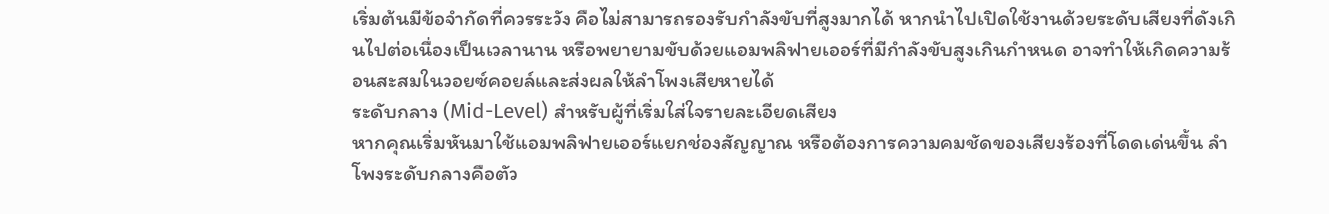เริ่มต้นมีข้อจำกัดที่ควรระวัง คือไม่สามารถรองรับกำลังขับที่สูงมากได้ หากนำไปเปิดใช้งานด้วยระดับเสียงที่ดังเกินไปต่อเนื่องเป็นเวลานาน หรือพยายามขับด้วยแอมพลิฟายเออร์ที่มีกำลังขับสูงเกินกำหนด อาจทำให้เกิดความร้อนสะสมในวอยซ์คอยล์และส่งผลให้ลำโพงเสียหายได้
ระดับกลาง (Mid-Level) สำหรับผู้ที่เริ่มใส่ใจรายละเอียดเสียง
หากคุณเริ่มหันมาใช้แอมพลิฟายเออร์แยกช่องสัญญาณ หรือต้องการความคมชัดของเสียงร้องที่โดดเด่นขึ้น ลำโพงระดับกลางคือตัว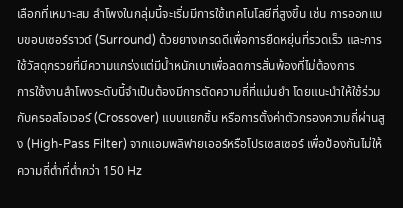เลือกที่เหมาะสม ลำโพงในกลุ่มนี้จะเริ่มมีการใช้เทคโนโลยีที่สูงขึ้น เช่น การออกแบบขอบเซอร์ราวด์ (Surround) ด้วยยางเกรดดีเพื่อการยืดหยุ่นที่รวดเร็ว และการใช้วัสดุกรวยที่มีความแกร่งแต่มีน้ำหนักเบาเพื่อลดการสั่นพ้องที่ไม่ต้องการ
การใช้งานลำโพงระดับนี้จำเป็นต้องมีการตัดความถี่ที่แม่นยำ โดยแนะนำให้ใช้ร่วมกับครอสโอเวอร์ (Crossover) แบบแยกชิ้น หรือการตั้งค่าตัวกรองความถี่ผ่านสูง (High-Pass Filter) จากแอมพลิฟายเออร์หรือโปรเซสเซอร์ เพื่อป้องกันไม่ให้ความถี่ต่ำที่ต่ำกว่า 150 Hz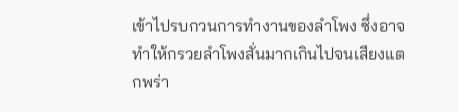เข้าไปรบกวนการทำงานของลำโพง ซึ่งอาจทำให้กรวยลำโพงสั่นมากเกินไปจนเสียงแตกพร่า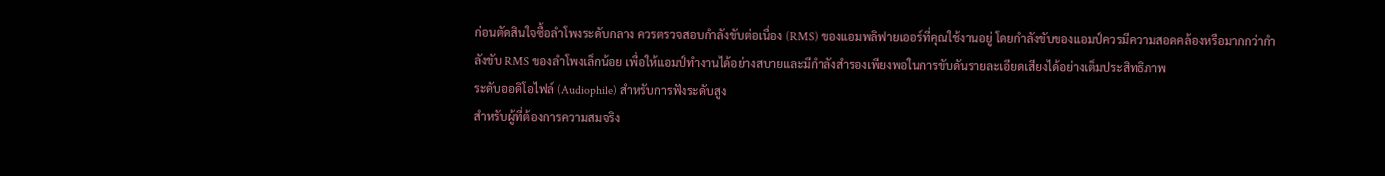ก่อนตัดสินใจซื้อลำโพงระดับกลาง ควรตรวจสอบกำลังขับต่อเนื่อง (RMS) ของแอมพลิฟายเออร์ที่คุณใช้งานอยู่ โดยกำลังขับของแอมป์ควรมีความสอดคล้องหรือมากกว่ากำลังขับ RMS ของลำโพงเล็กน้อย เพื่อให้แอมป์ทำงานได้อย่างสบายและมีกำลังสำรองเพียงพอในการขับดันรายละเอียดเสียงได้อย่างเต็มประสิทธิภาพ
ระดับออดิโอไฟล์ (Audiophile) สำหรับการฟังระดับสูง
สำหรับผู้ที่ต้องการความสมจริง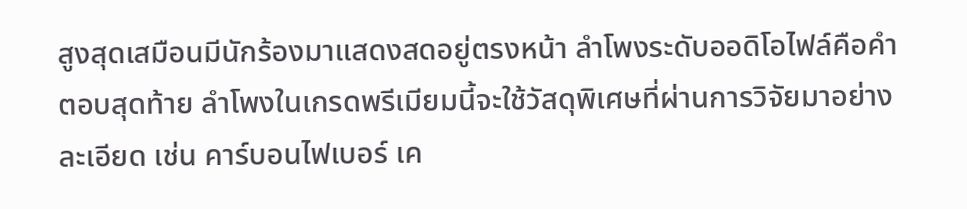สูงสุดเสมือนมีนักร้องมาแสดงสดอยู่ตรงหน้า ลำโพงระดับออดิโอไฟล์คือคำตอบสุดท้าย ลำโพงในเกรดพรีเมียมนี้จะใช้วัสดุพิเศษที่ผ่านการวิจัยมาอย่างละเอียด เช่น คาร์บอนไฟเบอร์ เค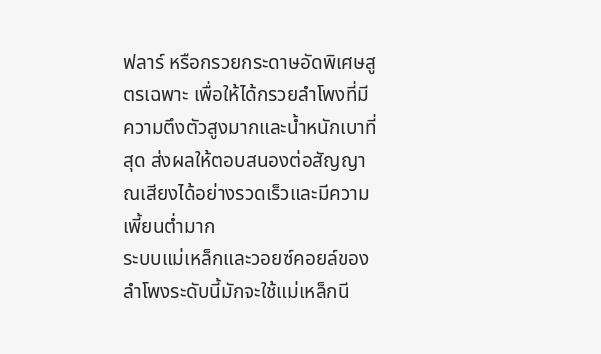ฟลาร์ หรือกรวยกระดาษอัดพิเศษสูตรเฉพาะ เพื่อให้ได้กรวยลำโพงที่มีความตึงตัวสูงมากและน้ำหนักเบาที่สุด ส่งผลให้ตอบสนองต่อสัญญาณเสียงได้อย่างรวดเร็วและมีความเพี้ยนต่ำมาก
ระบบแม่เหล็กและวอยซ์คอยล์ของลำโพงระดับนี้มักจะใช้แม่เหล็กนี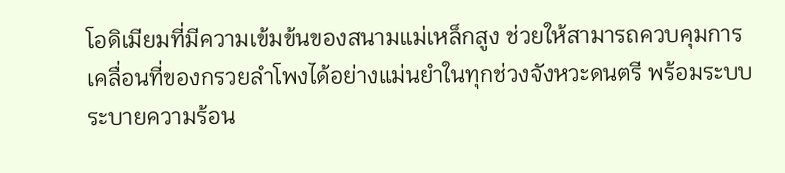โอดิเมียมที่มีความเข้มข้นของสนามแม่เหล็กสูง ช่วยให้สามารถควบคุมการเคลื่อนที่ของกรวยลำโพงได้อย่างแม่นยำในทุกช่วงจังหวะดนตรี พร้อมระบบระบายความร้อน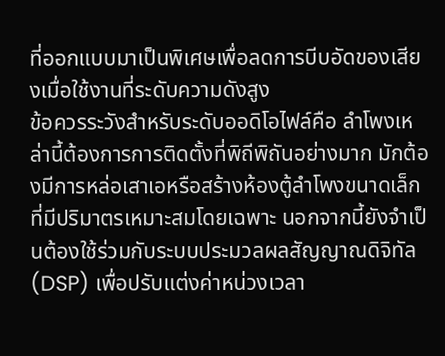ที่ออกแบบมาเป็นพิเศษเพื่อลดการบีบอัดของเสียงเมื่อใช้งานที่ระดับความดังสูง
ข้อควรระวังสำหรับระดับออดิโอไฟล์คือ ลำโพงเหล่านี้ต้องการการติดตั้งที่พิถีพิถันอย่างมาก มักต้องมีการหล่อเสาเอหรือสร้างห้องตู้ลำโพงขนาดเล็กที่มีปริมาตรเหมาะสมโดยเฉพาะ นอกจากนี้ยังจำเป็นต้องใช้ร่วมกับระบบประมวลผลสัญญาณดิจิทัล (DSP) เพื่อปรับแต่งค่าหน่วงเวลา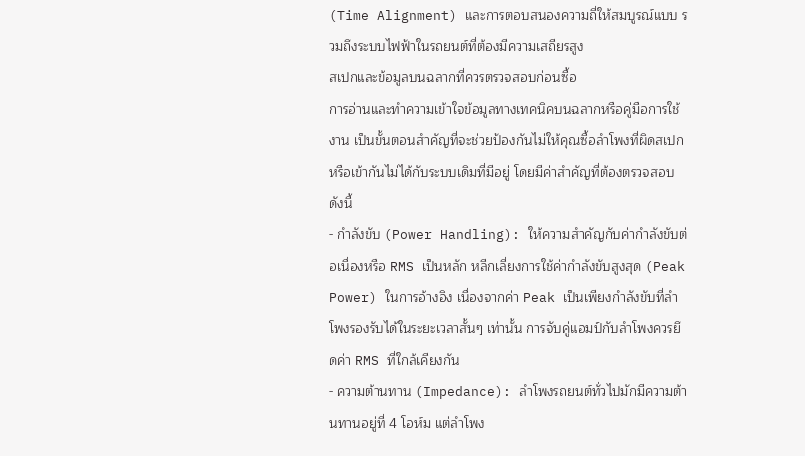(Time Alignment) และการตอบสนองความถี่ให้สมบูรณ์แบบ รวมถึงระบบไฟฟ้าในรถยนต์ที่ต้องมีความเสถียรสูง
สเปกและข้อมูลบนฉลากที่ควรตรวจสอบก่อนซื้อ
การอ่านและทำความเข้าใจข้อมูลทางเทคนิคบนฉลากหรือคู่มือการใช้งาน เป็นขั้นตอนสำคัญที่จะช่วยป้องกันไม่ให้คุณซื้อลำโพงที่ผิดสเปกหรือเข้ากันไม่ได้กับระบบเดิมที่มีอยู่ โดยมีค่าสำคัญที่ต้องตรวจสอบดังนี้
- กำลังขับ (Power Handling): ให้ความสำคัญกับค่ากำลังขับต่อเนื่องหรือ RMS เป็นหลัก หลีกเลี่ยงการใช้ค่ากำลังขับสูงสุด (Peak Power) ในการอ้างอิง เนื่องจากค่า Peak เป็นเพียงกำลังขับที่ลำโพงรองรับได้ในระยะเวลาสั้นๆ เท่านั้น การจับคู่แอมป์กับลำโพงควรยึดค่า RMS ที่ใกล้เคียงกัน
- ความต้านทาน (Impedance): ลำโพงรถยนต์ทั่วไปมักมีความต้านทานอยู่ที่ 4 โอห์ม แต่ลำโพง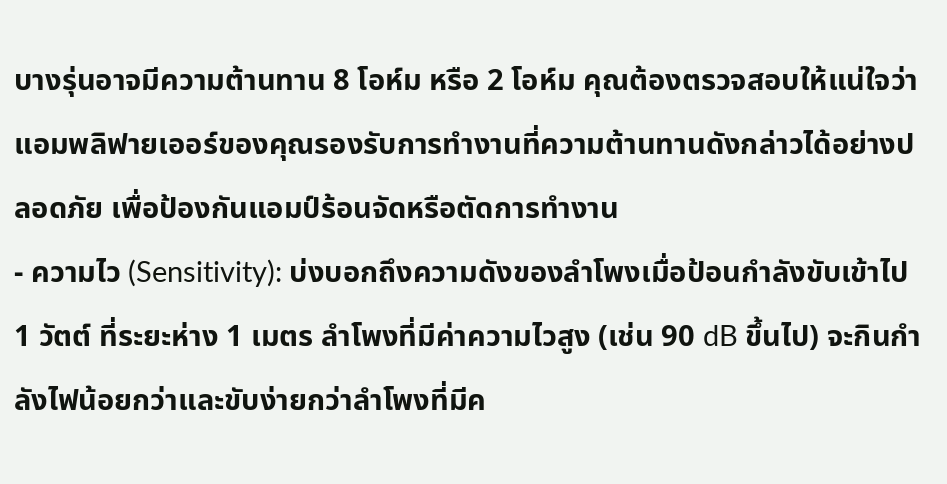บางรุ่นอาจมีความต้านทาน 8 โอห์ม หรือ 2 โอห์ม คุณต้องตรวจสอบให้แน่ใจว่าแอมพลิฟายเออร์ของคุณรองรับการทำงานที่ความต้านทานดังกล่าวได้อย่างปลอดภัย เพื่อป้องกันแอมป์ร้อนจัดหรือตัดการทำงาน
- ความไว (Sensitivity): บ่งบอกถึงความดังของลำโพงเมื่อป้อนกำลังขับเข้าไป 1 วัตต์ ที่ระยะห่าง 1 เมตร ลำโพงที่มีค่าความไวสูง (เช่น 90 dB ขึ้นไป) จะกินกำลังไฟน้อยกว่าและขับง่ายกว่าลำโพงที่มีค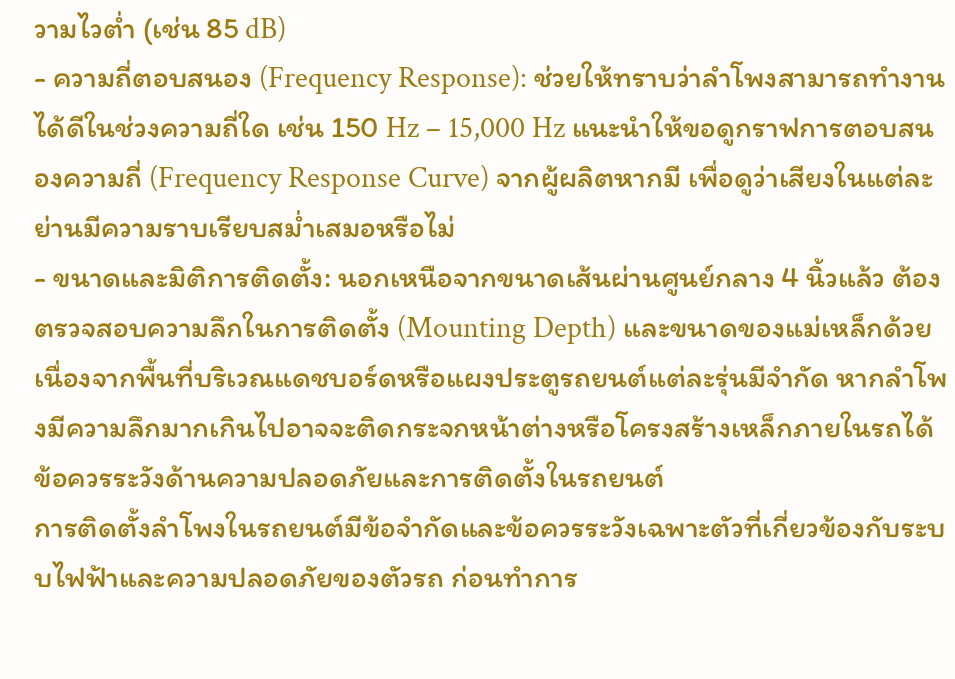วามไวต่ำ (เช่น 85 dB)
- ความถี่ตอบสนอง (Frequency Response): ช่วยให้ทราบว่าลำโพงสามารถทำงานได้ดีในช่วงความถี่ใด เช่น 150 Hz – 15,000 Hz แนะนำให้ขอดูกราฟการตอบสนองความถี่ (Frequency Response Curve) จากผู้ผลิตหากมี เพื่อดูว่าเสียงในแต่ละย่านมีความราบเรียบสม่ำเสมอหรือไม่
- ขนาดและมิติการติดตั้ง: นอกเหนือจากขนาดเส้นผ่านศูนย์กลาง 4 นิ้วแล้ว ต้องตรวจสอบความลึกในการติดตั้ง (Mounting Depth) และขนาดของแม่เหล็กด้วย เนื่องจากพื้นที่บริเวณแดชบอร์ดหรือแผงประตูรถยนต์แต่ละรุ่นมีจำกัด หากลำโพงมีความลึกมากเกินไปอาจจะติดกระจกหน้าต่างหรือโครงสร้างเหล็กภายในรถได้
ข้อควรระวังด้านความปลอดภัยและการติดตั้งในรถยนต์
การติดตั้งลำโพงในรถยนต์มีข้อจำกัดและข้อควรระวังเฉพาะตัวที่เกี่ยวข้องกับระบบไฟฟ้าและความปลอดภัยของตัวรถ ก่อนทำการ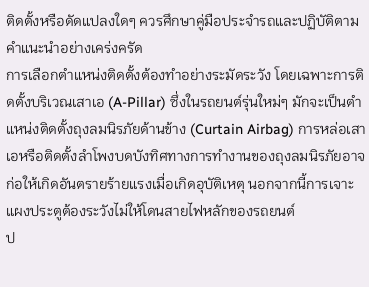ติดตั้งหรือดัดแปลงใดๆ ควรศึกษาคู่มือประจำรถและปฏิบัติตามคำแนะนำอย่างเคร่งครัด
การเลือกตำแหน่งติดตั้งต้องทำอย่างระมัดระวัง โดยเฉพาะการติดตั้งบริเวณเสาเอ (A-Pillar) ซึ่งในรถยนต์รุ่นใหม่ๆ มักจะเป็นตำแหน่งติดตั้งถุงลมนิรภัยด้านข้าง (Curtain Airbag) การหล่อเสาเอหรือติดตั้งลำโพงบดบังทิศทางการทำงานของถุงลมนิรภัยอาจก่อให้เกิดอันตรายร้ายแรงเมื่อเกิดอุบัติเหตุ นอกจากนี้การเจาะแผงประตูต้องระวังไม่ให้โดนสายไฟหลักของรถยนต์
ป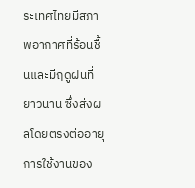ระเทศไทยมีสภาพอากาศที่ร้อนชื้นและมีฤดูฝนที่ยาวนาน ซึ่งส่งผลโดยตรงต่ออายุการใช้งานของ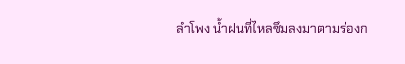ลำโพง น้ำฝนที่ไหลซึมลงมาตามร่องก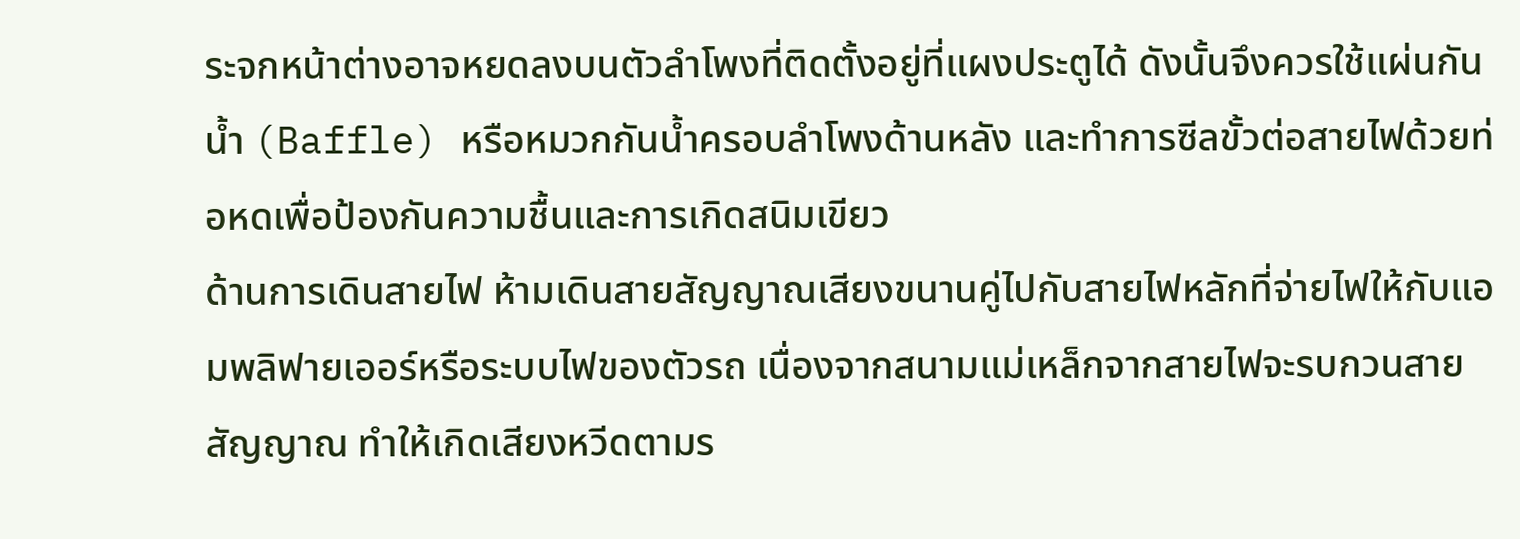ระจกหน้าต่างอาจหยดลงบนตัวลำโพงที่ติดตั้งอยู่ที่แผงประตูได้ ดังนั้นจึงควรใช้แผ่นกันน้ำ (Baffle) หรือหมวกกันน้ำครอบลำโพงด้านหลัง และทำการซีลขั้วต่อสายไฟด้วยท่อหดเพื่อป้องกันความชื้นและการเกิดสนิมเขียว
ด้านการเดินสายไฟ ห้ามเดินสายสัญญาณเสียงขนานคู่ไปกับสายไฟหลักที่จ่ายไฟให้กับแอมพลิฟายเออร์หรือระบบไฟของตัวรถ เนื่องจากสนามแม่เหล็กจากสายไฟจะรบกวนสายสัญญาณ ทำให้เกิดเสียงหวีดตามร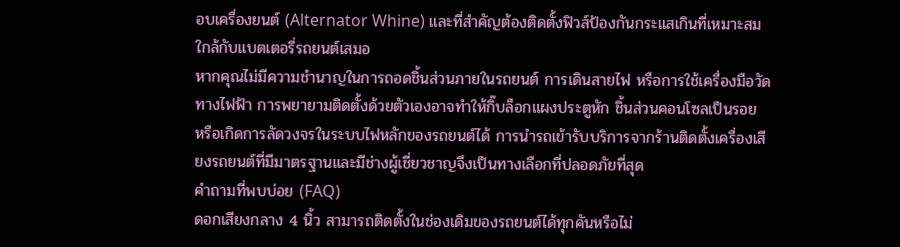อบเครื่องยนต์ (Alternator Whine) และที่สำคัญต้องติดตั้งฟิวส์ป้องกันกระแสเกินที่เหมาะสมใกล้กับแบตเตอรี่รถยนต์เสมอ
หากคุณไม่มีความชำนาญในการถอดชิ้นส่วนภายในรถยนต์ การเดินสายไฟ หรือการใช้เครื่องมือวัดทางไฟฟ้า การพยายามติดตั้งด้วยตัวเองอาจทำให้กิ๊บล็อกแผงประตูหัก ชิ้นส่วนคอนโซลเป็นรอย หรือเกิดการลัดวงจรในระบบไฟหลักของรถยนต์ได้ การนำรถเข้ารับบริการจากร้านติดตั้งเครื่องเสียงรถยนต์ที่มีมาตรฐานและมีช่างผู้เชี่ยวชาญจึงเป็นทางเลือกที่ปลอดภัยที่สุด
คำถามที่พบบ่อย (FAQ)
ดอกเสียงกลาง 4 นิ้ว สามารถติดตั้งในช่องเดิมของรถยนต์ได้ทุกคันหรือไม่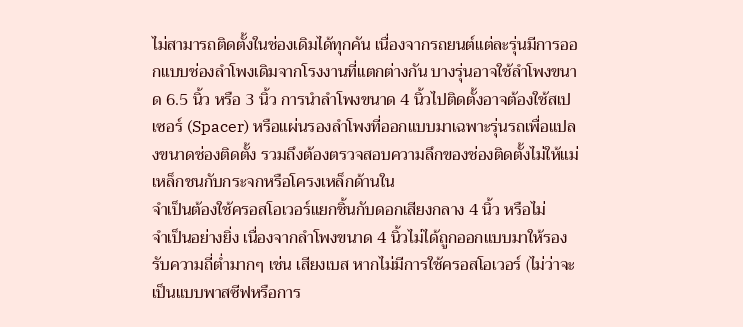ไม่สามารถติดตั้งในช่องเดิมได้ทุกคัน เนื่องจากรถยนต์แต่ละรุ่นมีการออกแบบช่องลำโพงเดิมจากโรงงานที่แตกต่างกัน บางรุ่นอาจใช้ลำโพงขนาด 6.5 นิ้ว หรือ 3 นิ้ว การนำลำโพงขนาด 4 นิ้วไปติดตั้งอาจต้องใช้สเปเซอร์ (Spacer) หรือแผ่นรองลำโพงที่ออกแบบมาเฉพาะรุ่นรถเพื่อแปลงขนาดช่องติดตั้ง รวมถึงต้องตรวจสอบความลึกของช่องติดตั้งไม่ให้แม่เหล็กชนกับกระจกหรือโครงเหล็กด้านใน
จำเป็นต้องใช้ครอสโอเวอร์แยกชิ้นกับดอกเสียงกลาง 4 นิ้ว หรือไม่
จำเป็นอย่างยิ่ง เนื่องจากลำโพงขนาด 4 นิ้วไม่ได้ถูกออกแบบมาให้รองรับความถี่ต่ำมากๆ เช่น เสียงเบส หากไม่มีการใช้ครอสโอเวอร์ (ไม่ว่าจะเป็นแบบพาสซีฟหรือการ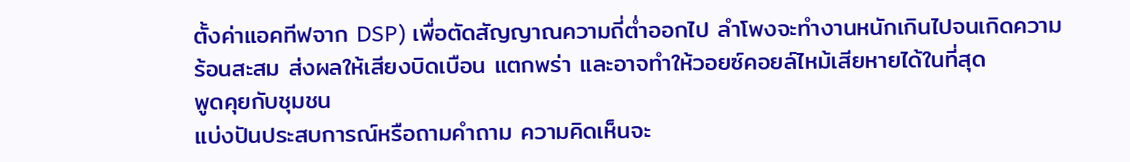ตั้งค่าแอคทีฟจาก DSP) เพื่อตัดสัญญาณความถี่ต่ำออกไป ลำโพงจะทำงานหนักเกินไปจนเกิดความร้อนสะสม ส่งผลให้เสียงบิดเบือน แตกพร่า และอาจทำให้วอยซ์คอยล์ไหม้เสียหายได้ในที่สุด
พูดคุยกับชุมชน
แบ่งปันประสบการณ์หรือถามคำถาม ความคิดเห็นจะ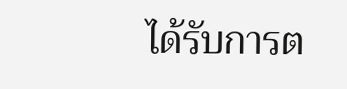ได้รับการต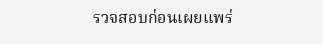รวจสอบก่อนเผยแพร่